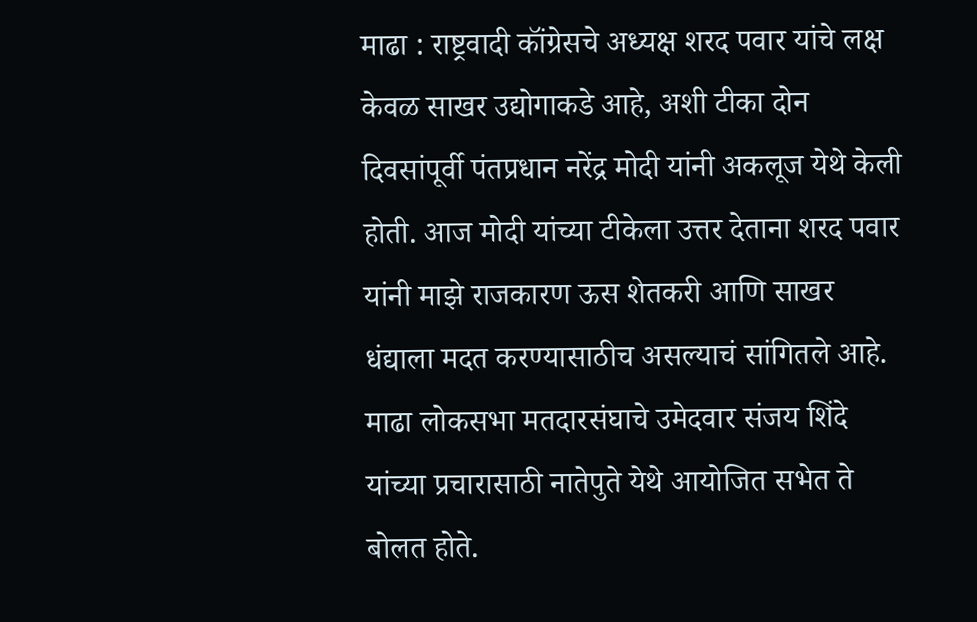माढा : राष्ट्रवादी कॉंग्रेसचे अध्यक्ष शरद पवार यांचे लक्ष केवळ साखर उद्योगाकडे आहे, अशी टीका दोन दिवसांपूर्वी पंतप्रधान नरेंद्र मोदी यांनी अकलूज येथे केली होती. आज मोदी यांच्या टीकेला उत्तर देताना शरद पवार यांनी माझे राजकारण ऊस शेतकरी आणि साखर धंद्याला मदत करण्यासाठीच असल्याचं सांगितले आहे. माढा लोकसभा मतदारसंघाचे उमेदवार संजय शिंदे यांच्या प्रचारासाठी नातेपुते येथे आयोजित सभेत ते बोलत होते.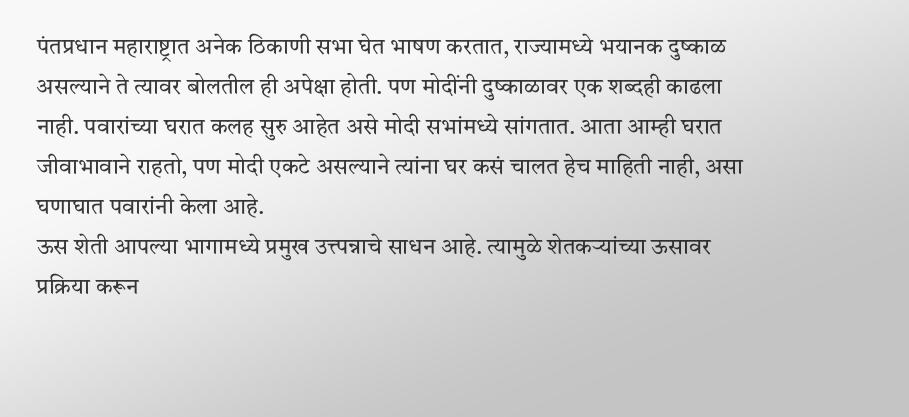पंतप्रधान महाराष्ट्रात अनेक ठिकाणी सभा घेत भाषण करतात, राज्यामध्ये भयानक दुष्काळ असल्याने ते त्यावर बोलतील ही अपेक्षा होती. पण मोदींनी दुष्काळावर एक शब्दही काढला नाही. पवारांच्या घरात कलह सुरु आहेत असे मोदी सभांमध्ये सांगतात. आता आम्ही घरात जीवाभावाने राहतो, पण मोदी एकटे असल्याने त्यांना घर कसं चालत हेच माहिती नाही, असा घणाघात पवारांनी केला आहे.
ऊस शेती आपल्या भागामध्ये प्रमुख उत्त्पन्नाचे साधन आहे. त्यामुळे शेतकऱ्यांच्या ऊसावर प्रक्रिया करून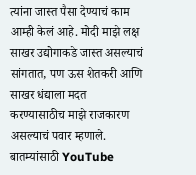त्यांना जास्त पैसा देण्याचं काम आम्ही केलं आहे. मोदी माझे लक्ष साखर उद्योगाकडे जास्त असल्याचं सांगतात, पण ऊस शेतकरी आणि साखर धंद्याला मदत करण्यासाठीच माझे राजकारण असल्याचं पवार म्हणाले.
बातम्यांसाठी YouTube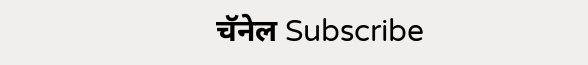चॅनेल Subscribe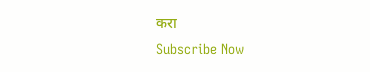करा
Subscribe Now